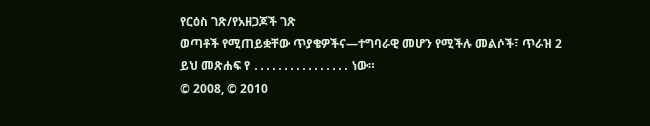የርዕስ ገጽ/የአዘጋጆች ገጽ
ወጣቶች የሚጠይቋቸው ጥያቄዎችና—ተግባራዊ መሆን የሚችሉ መልሶች፣ ጥራዝ 2
ይህ መጽሐፍ የ ․․․․․․․․․․․․․․․․ ነው።
© 2008, © 2010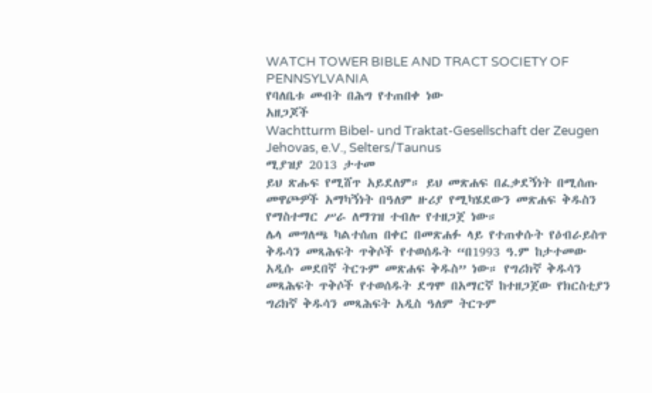WATCH TOWER BIBLE AND TRACT SOCIETY OF PENNSYLVANIA
የባለቤቱ መብት በሕግ የተጠበቀ ነው
አዘጋጆች
Wachtturm Bibel- und Traktat-Gesellschaft der Zeugen Jehovas, e.V., Selters/Taunus
ሚያዝያ 2013 ታተመ
ይህ ጽሑፍ የሚሸጥ አይደለም። ይህ መጽሐፍ በፈቃደኝነት በሚሰጡ መዋጮዎች አማካኝነት በዓለም ዙሪያ የሚካሄደውን መጽሐፍ ቅዱስን የማስተማር ሥራ ለማገዝ ተብሎ የተዘጋጀ ነው።
ሌላ መግለጫ ካልተሰጠ በቀር በመጽሐፉ ላይ የተጠቀሱት የዕብራይስጥ ቅዱሳን መጻሕፍት ጥቅሶች የተወሰዱት “በ1993 ዓ.ም ከታተመው አዲሱ መደበኛ ትርጉም መጽሐፍ ቅዱስ” ነው። የግሪክኛ ቅዱሳን መጻሕፍት ጥቅሶች የተወሰዱት ደግሞ በአማርኛ ከተዘጋጀው የክርስቲያን ግሪክኛ ቅዱሳን መጻሕፍት አዲስ ዓለም ትርጉም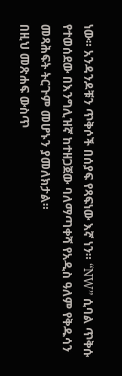ነው። አንዳንዶቹን ጥቅሶች በሰያፍ የጻፍነው እኛ ነን። “NW” ሲባል ጥቅሱ የተወሰደው በእንግሊዝኛ ከተዘጋጀው ባለማጣቀሻ የአዲስ ዓለም የቅዱሳን መጻሕፍት ትርጉም መሆኑን ያመለክታል።
በዚህ መጽሐፍ ውስጥ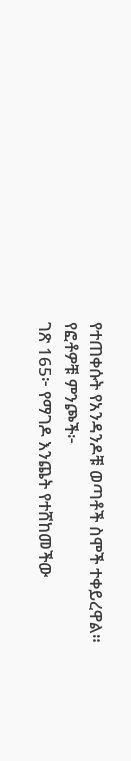የተጠቀሱት የአንዳንዶቹ ወጣቶች ስሞች ተቀይረዋል።
የፎቶዎቹ ምንጮች፦
ገጽ 165፦ የማገዶ እንጨት የተሸከመችው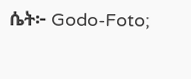ሴት፦ Godo-Foto;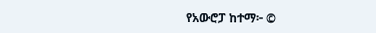የአውሮፓ ከተማ፦ ©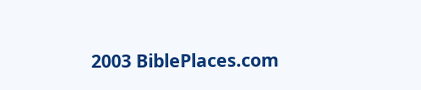2003 BiblePlaces.com